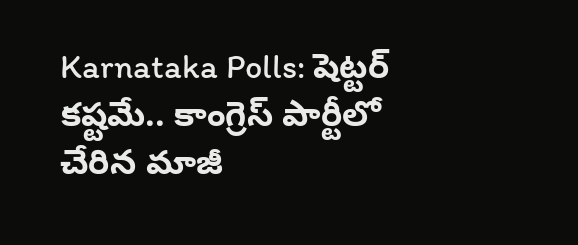Karnataka Polls: షెట్టర్ కష్టమే.. కాంగ్రెస్ పార్టీలో చేరిన మాజీ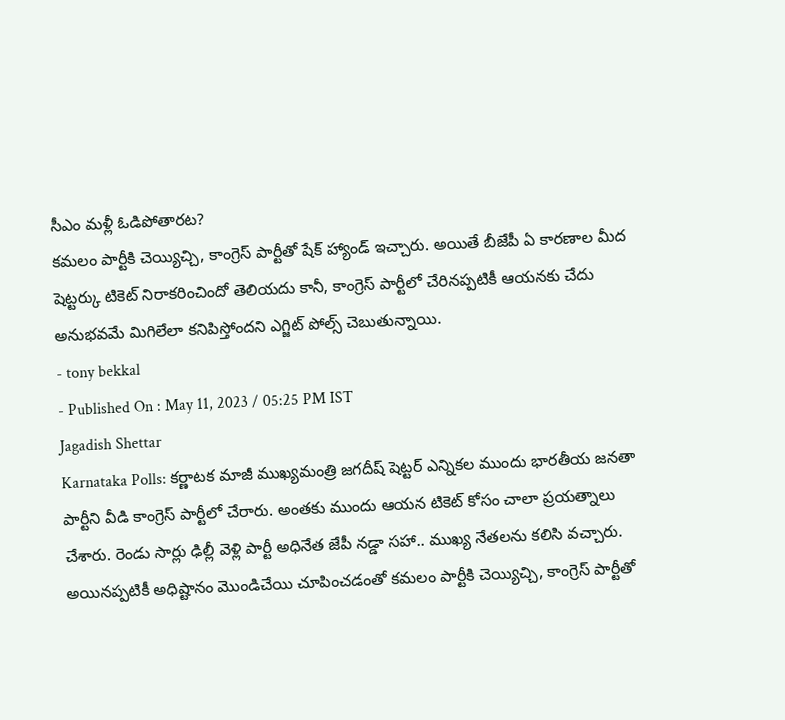సీఎం మళ్లీ ఓడిపోతారట?
కమలం పార్టీకి చెయ్యిచ్చి, కాంగ్రెస్ పార్టీతో షేక్ హ్యాండ్ ఇచ్చారు. అయితే బీజేపీ ఏ కారణాల మీద షెట్టర్కు టికెట్ నిరాకరించిందో తెలియదు కానీ, కాంగ్రెస్ పార్టీలో చేరినప్పటికీ ఆయనకు చేదు అనుభవమే మిగిలేలా కనిపిస్తోందని ఎగ్జిట్ పోల్స్ చెబుతున్నాయి.
- tony bekkal
- Published On : May 11, 2023 / 05:25 PM IST
Jagadish Shettar
Karnataka Polls: కర్ణాటక మాజీ ముఖ్యమంత్రి జగదీష్ షెట్టర్ ఎన్నికల ముందు భారతీయ జనతా పార్టీని వీడి కాంగ్రెస్ పార్టీలో చేరారు. అంతకు ముందు ఆయన టికెట్ కోసం చాలా ప్రయత్నాలు చేశారు. రెండు సార్లు ఢిల్లీ వెళ్లి పార్టీ అధినేత జేపీ నడ్డా సహా.. ముఖ్య నేతలను కలిసి వచ్చారు. అయినప్పటికీ అధిష్టానం మొండిచేయి చూపించడంతో కమలం పార్టీకి చెయ్యిచ్చి, కాంగ్రెస్ పార్టీతో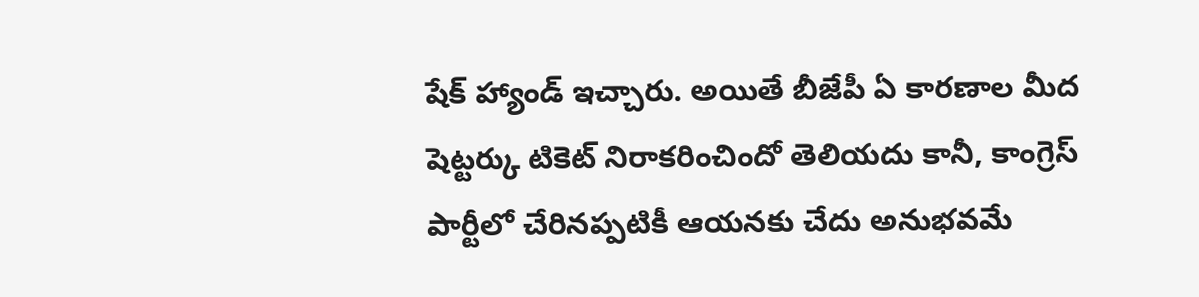షేక్ హ్యాండ్ ఇచ్చారు. అయితే బీజేపీ ఏ కారణాల మీద షెట్టర్కు టికెట్ నిరాకరించిందో తెలియదు కానీ, కాంగ్రెస్ పార్టీలో చేరినప్పటికీ ఆయనకు చేదు అనుభవమే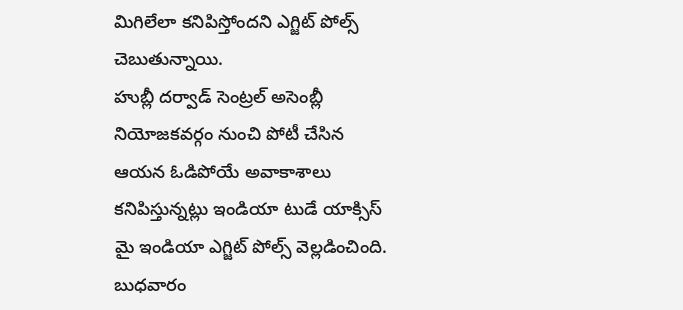మిగిలేలా కనిపిస్తోందని ఎగ్జిట్ పోల్స్ చెబుతున్నాయి.
హుబ్లీ దర్వాడ్ సెంట్రల్ అసెంబ్లీ నియోజకవర్గం నుంచి పోటీ చేసిన ఆయన ఓడిపోయే అవాకాశాలు కనిపిస్తున్నట్లు ఇండియా టుడే యాక్సిస్ మై ఇండియా ఎగ్జిట్ పోల్స్ వెల్లడించింది. బుధవారం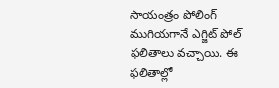సాయంత్రం పోలింగ్ ముగియగానే ఎగ్జిట్ పోల్ ఫలితాలు వచ్చాయి. ఈ ఫలితాల్లో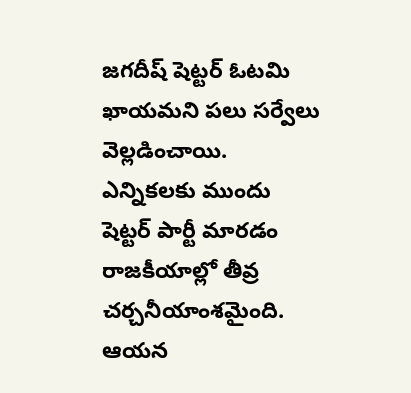జగదీష్ షెట్టర్ ఓటమి ఖాయమని పలు సర్వేలు వెల్లడించాయి. ఎన్నికలకు ముందు షెట్టర్ పార్టీ మారడం రాజకీయాల్లో తీవ్ర చర్చనీయాంశమైంది. ఆయన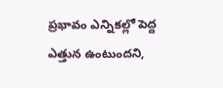ప్రభావం ఎన్నికల్లో పెద్ద ఎత్తున ఉంటుందని,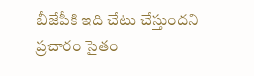బీజేపీకి ఇది చేటు చేస్తుందని ప్రచారం సైతం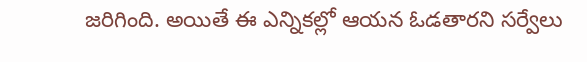జరిగింది. అయితే ఈ ఎన్నికల్లో ఆయన ఓడతారని సర్వేలు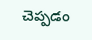చెప్పడం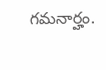గమనార్హం.